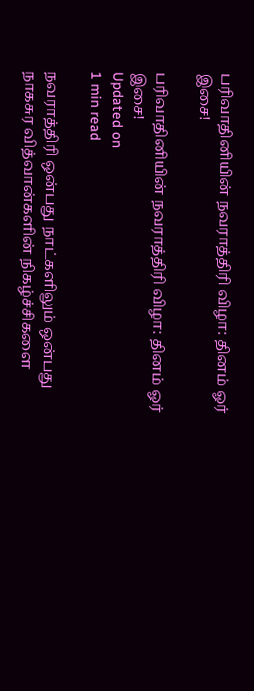பரிவாதினியின் நவராத்திரி விழா: தினம் ஓர் இசை!

பரிவாதினியின் நவராத்திரி விழா: தினம் ஓர் இசை!
Updated on
1 min read

நவராத்திரி ஒன்பது நாட்களிலும் ஒன்பது நாகசுர வித்வான்களின் நிகழ்ச்சிகளை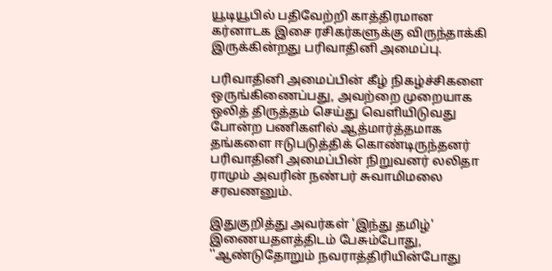யூடியூபில் பதிவேற்றி காத்திரமான கர்னாடக இசை ரசிகர்களுக்கு விருந்தாக்கி இருக்கின்றது பரிவாதினி அமைப்பு.

பரிவாதினி அமைப்பின் கீழ் நிகழ்ச்சிகளை ஒருங்கிணைப்பது, அவற்றை முறையாக ஒலித் திருத்தம் செய்து வெளியிடுவது போன்ற பணிகளில் ஆத்மார்த்தமாக தங்களை ஈடுபடுத்திக் கொண்டிருந்தனர் பரிவாதினி அமைப்பின் நிறுவனர் லலிதா ராமும் அவரின் நண்பர் சுவாமிமலை சரவணனும்.

இதுகுறித்து அவர்கள் 'இந்து தமிழ்' இணையதளத்திடம் பேசும்போது, ''ஆண்டுதோறும் நவராத்திரியின்போது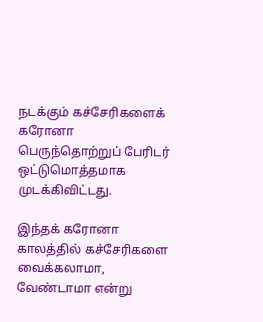நடக்கும் கச்சேரிகளைக் கரோனா பெருந்தொற்றுப் பேரிடர் ஒட்டுமொத்தமாக முடக்கிவிட்டது.

இந்தக் கரோனா காலத்தில் கச்சேரிகளை வைக்கலாமா, வேண்டாமா என்று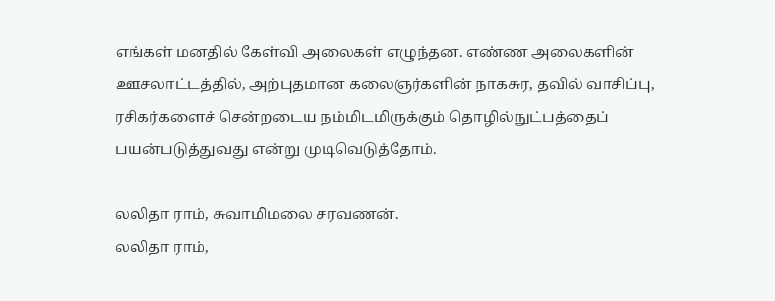எங்கள் மனதில் கேள்வி அலைகள் எழுந்தன. எண்ண அலைகளின் ஊசலாட்டத்தில், அற்புதமான கலைஞர்களின் நாகசுர, தவில் வாசிப்பு, ரசிகர்களைச் சென்றடைய நம்மிடமிருக்கும் தொழில்நுட்பத்தைப் பயன்படுத்துவது என்று முடிவெடுத்தோம்.

லலிதா ராம், சுவாமிமலை சரவணன்.
லலிதா ராம்,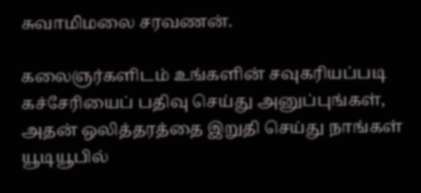சுவாமிமலை சரவணன்.

கலைஞர்களிடம் உங்களின் சவுகரியப்படி கச்சேரியைப் பதிவு செய்து அனுப்புங்கள், அதன் ஒலித்தரத்தை இறுதி செய்து நாங்கள் யூடியூபில்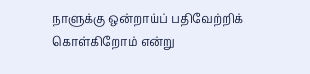நாளுக்கு ஒன்றாய்ப் பதிவேற்றிக் கொள்கிறோம் என்று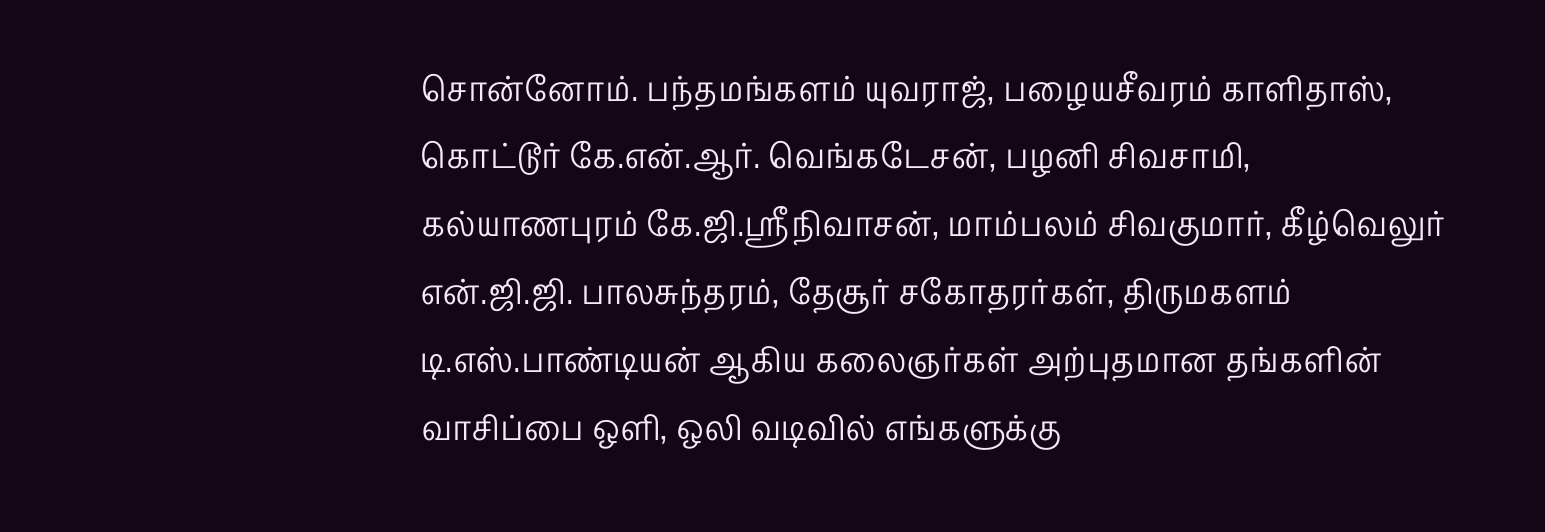சொன்னோம். பந்தமங்களம் யுவராஜ், பழையசீவரம் காளிதாஸ், கொட்டூர் கே.என்.ஆர். வெங்கடேசன், பழனி சிவசாமி, கல்யாணபுரம் கே.ஜி.ஸ்ரீநிவாசன், மாம்பலம் சிவகுமார், கீழ்வெலுர் என்.ஜி.ஜி. பாலசுந்தரம், தேசூர் சகோதரர்கள், திருமகளம் டி.எஸ்.பாண்டியன் ஆகிய கலைஞர்கள் அற்புதமான தங்களின் வாசிப்பை ஒளி, ஒலி வடிவில் எங்களுக்கு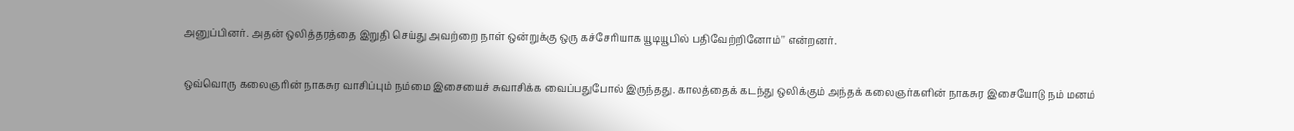அனுப்பினர். அதன் ஒலித்தரத்தை இறுதி செய்து அவற்றை நாள் ஒன்றுக்கு ஒரு கச்சேரியாக யூடியூபில் பதிவேற்றினோம்'' என்றனர்.

ஒவ்வொரு கலைஞரின் நாகசுர வாசிப்பும் நம்மை இசையைச் சுவாசிக்க வைப்பதுபோல் இருந்தது. காலத்தைக் கடந்து ஒலிக்கும் அந்தக் கலைஞர்களின் நாகசுர இசையோடு நம் மனம்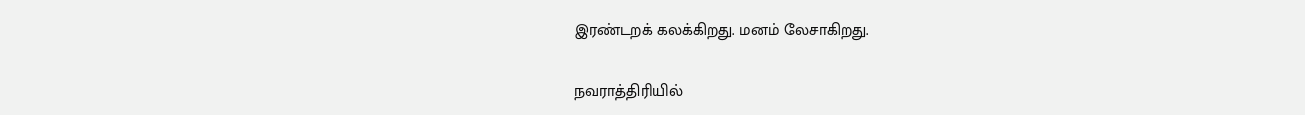இரண்டறக் கலக்கிறது. மனம் லேசாகிறது.

நவராத்திரியில்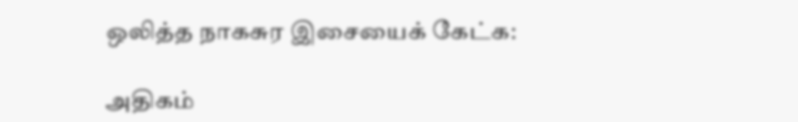ஒலித்த நாகசுர இசையைக் கேட்க:

அதிகம்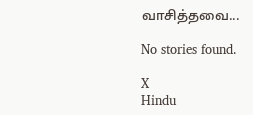வாசித்தவை...

No stories found.

X
Hindu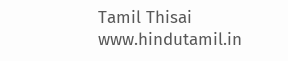Tamil Thisai
www.hindutamil.in